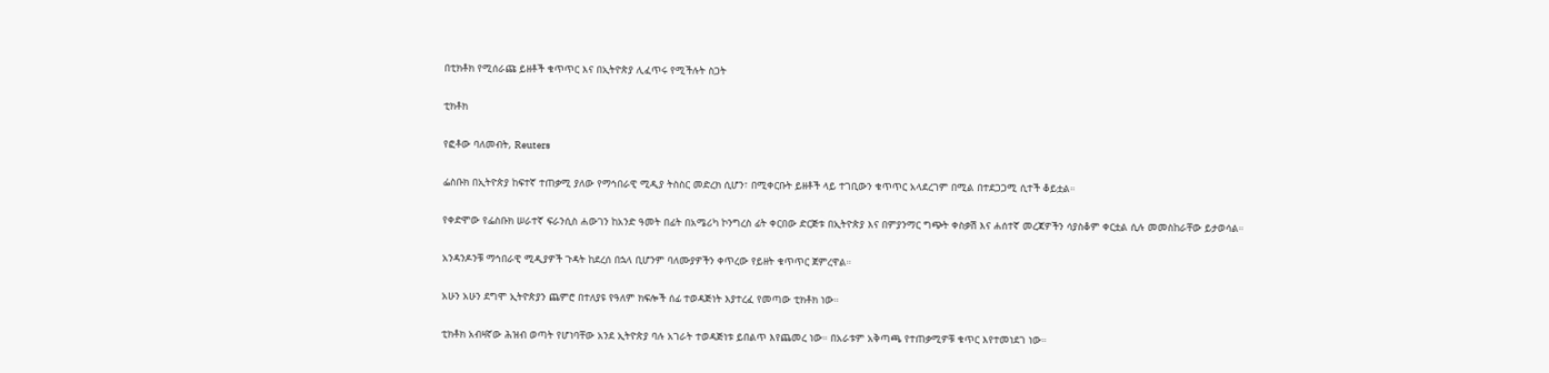በቲክቶክ የሚሰራጩ ይዘቶች ቁጥጥር እና በኢትዮጵያ ሊፈጥሩ የሚችሉት ስጋት

ቲክቶክ

የፎቶው ባለመብት, Reuters

ፌስቡክ በኢትዮጵያ ከፍተኛ ተጠቃሚ ያለው የማኅበራዊ ሚዲያ ትስስር መድረክ ሲሆን፣ በሚቀርቡት ይዘቶች ላይ ተገቢውን ቁጥጥር አላደረገም በሚል በተደጋጋሚ ሲተች ቆይቷል።

የቀድሞው የፌስቡክ ሠራተኛ ፍራንሲስ ሐውገን ከአንድ ዓመት በፊት በአሜሪካ ኮንግረስ ፊት ቀርበው ድርጅቱ በኢትዮጵያ እና በምያንማር ግጭት ቀስቃሽ እና ሐሰተኛ መረጃዎችን ሳያስቆም ቀርቷል ሲሉ መመስከራቸው ይታወሳል።

አንዳንዶንቹ ማኅበራዊ ሚዲያዎች ጉዳት ከደረሰ በኋላ ቢሆንም ባለሙያዎችን ቀጥረው የይዘት ቁጥጥር ጀምረዋል።

አሁን አሁን ደግሞ ኢትዮጵያን ጨምሮ በተለያዩ የዓለም ክፍሎች ሰፊ ተወዳጅነት እያተረፈ የመጣው ቲክቶክ ነው።

ቲክቶክ አብዛኛው ሕዝብ ወጣት የሆነባቸው አንደ ኢትዮጵያ ባሉ አገራት ተወዳጅነቱ ይበልጥ እየጨመረ ነው። በአራቱም አቅጣጫ የተጠቃሚዎቹ ቁጥር እየተመነደገ ነው።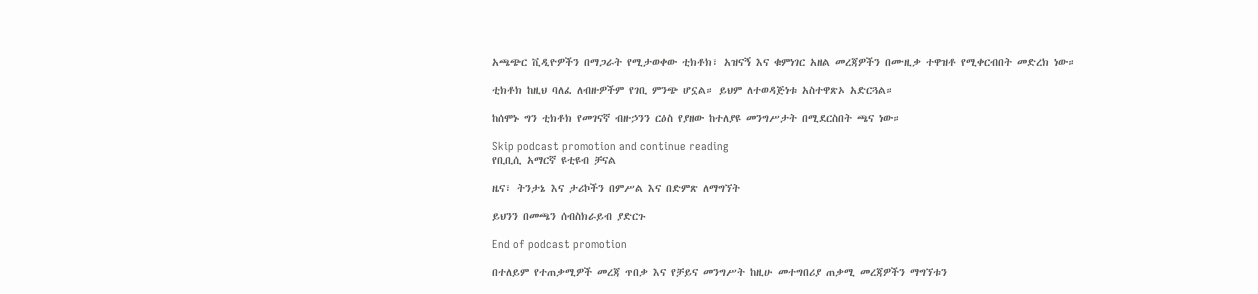አጫጭር ቪዲዮዎችን በማጋራት የሚታወቀው ቲክቶክ፣ አዝናኝ እና ቁምነገር አዘል መረጃዎችን በሙዚቃ ተዋዝቶ የሚቀርብበት መድረክ ነው።

ቲክቶክ ከዚህ ባለፈ ለብዙዎችም የገቢ ምንጭ ሆኗል። ይህም ለተወዳጅነቱ አስተዋጽኦ አድርጓል።

ከሰሞኑ ግን ቲክቶክ የመገናኛ ብዙኃንን ርዕስ የያዘው ከተለያዩ መንግሥታት በሚደርስበት ጫና ነው።

Skip podcast promotion and continue reading
የቢቢሲ አማርኛ ዩቲዩብ ቻናል

ዜና፣ ትንታኔ እና ታሪኮችን በምሥል እና በድምጽ ለማግኘት

ይህንን በመጫን ሰብስክራይብ ያድርጉ

End of podcast promotion

በተለይም የተጠቃሚዎች መረጃ ጥበቃ እና የቻይና መንግሥት ከዚሁ መተግበሪያ ጠቃሚ መረጃዎችን ማግኘቱን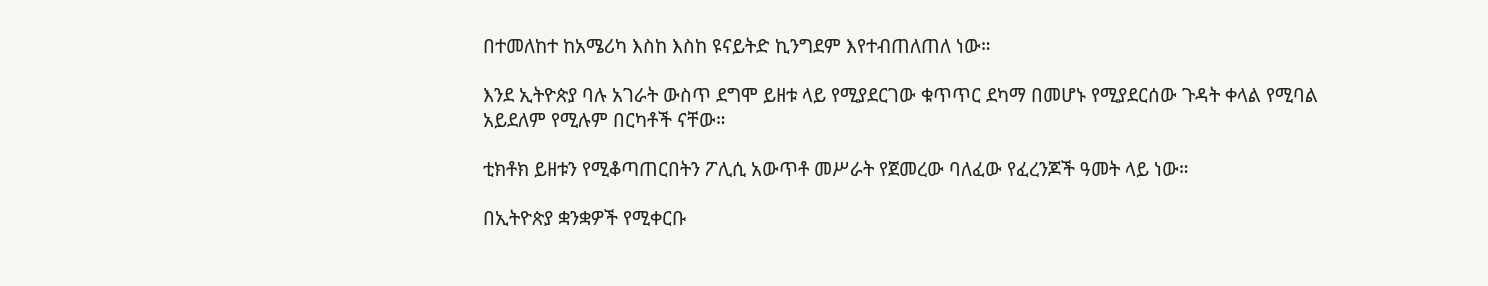በተመለከተ ከአሜሪካ እስከ እስከ ዩናይትድ ኪንግደም እየተብጠለጠለ ነው።

እንደ ኢትዮጵያ ባሉ አገራት ውስጥ ደግሞ ይዘቱ ላይ የሚያደርገው ቁጥጥር ደካማ በመሆኑ የሚያደርሰው ጉዳት ቀላል የሚባል አይደለም የሚሉም በርካቶች ናቸው።

ቲክቶክ ይዘቱን የሚቆጣጠርበትን ፖሊሲ አውጥቶ መሥራት የጀመረው ባለፈው የፈረንጆች ዓመት ላይ ነው።

በኢትዮጵያ ቋንቋዎች የሚቀርቡ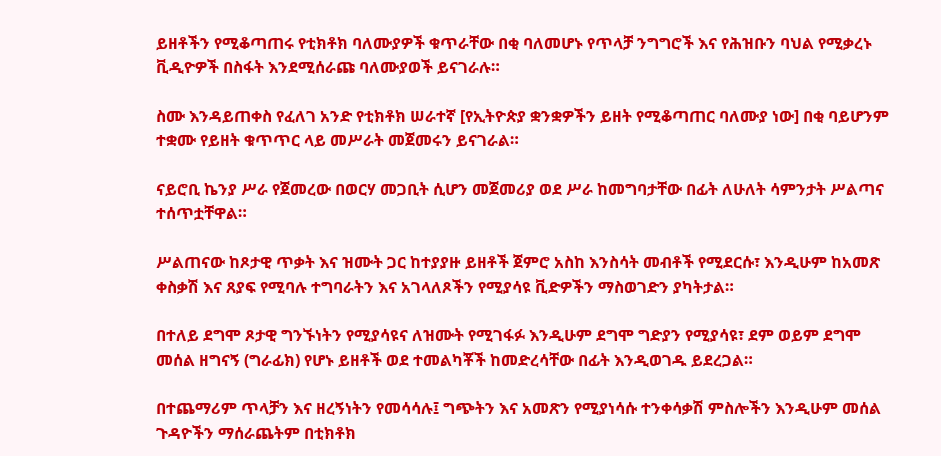ይዘቶችን የሚቆጣጠሩ የቲክቶክ ባለሙያዎች ቁጥራቸው በቂ ባለመሆኑ የጥላቻ ንግግሮች እና የሕዝቡን ባህል የሚቃረኑ ቪዲዮዎች በስፋት እንደሚሰራጩ ባለሙያወች ይናገራሉ።

ስሙ እንዳይጠቀስ የፈለገ አንድ የቲክቶክ ሠራተኛ [የኢትዮጵያ ቋንቋዎችን ይዘት የሚቆጣጠር ባለሙያ ነው] በቂ ባይሆንም ተቋሙ የይዘት ቁጥጥር ላይ መሥራት መጀመሩን ይናገራል።

ናይሮቢ ኬንያ ሥራ የጀመረው በወርሃ መጋቢት ሲሆን መጀመሪያ ወደ ሥራ ከመግባታቸው በፊት ለሁለት ሳምንታት ሥልጣና ተሰጥቷቸዋል።

ሥልጠናው ከጾታዊ ጥቃት እና ዝሙት ጋር ከተያያዙ ይዘቶች ጀምሮ አስከ እንስሳት መብቶች የሚደርሱ፣ እንዲሁም ከአመጽ ቀስቃሽ እና ጸያፍ የሚባሉ ተግባራትን እና አገላለጾችን የሚያሳዩ ቪድዎችን ማስወገድን ያካትታል።

በተለይ ደግሞ ጾታዊ ግንኙነትን የሚያሳዩና ለዝሙት የሚገፋፉ እንዲሁም ደግሞ ግድያን የሚያሳዩ፣ ደም ወይም ደግሞ መሰል ዘግናኝ (ግራፊክ) የሆኑ ይዘቶች ወደ ተመልካቾች ከመድረሳቸው በፊት እንዲወገዱ ይደረጋል።

በተጨማሪም ጥላቻን እና ዘረኝነትን የመሳሳሉ፤ ግጭትን እና አመጽን የሚያነሳሱ ተንቀሳቃሽ ምስሎችን እንዲሁም መሰል ጉዳዮችን ማሰራጨትም በቲክቶክ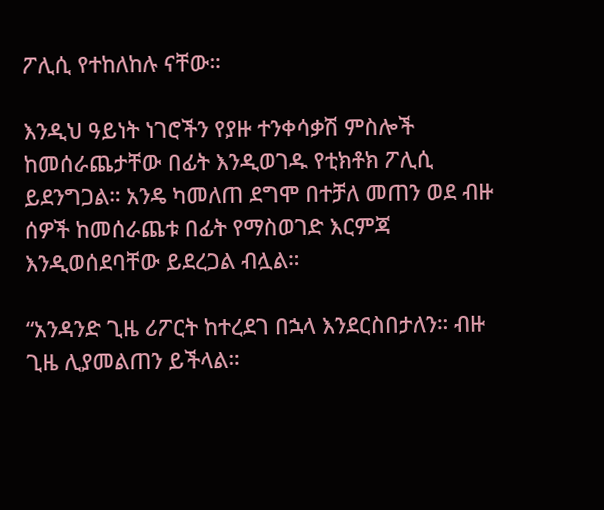ፖሊሲ የተከለከሉ ናቸው።

እንዲህ ዓይነት ነገሮችን የያዙ ተንቀሳቃሽ ምስሎች ከመሰራጨታቸው በፊት እንዲወገዱ የቲክቶክ ፖሊሲ ይደንግጋል። አንዴ ካመለጠ ደግሞ በተቻለ መጠን ወደ ብዙ ሰዎች ከመሰራጨቱ በፊት የማስወገድ እርምጃ እንዲወሰደባቸው ይደረጋል ብሏል።

“አንዳንድ ጊዜ ሪፖርት ከተረደገ በኋላ እንደርስበታለን። ብዙ ጊዜ ሊያመልጠን ይችላል።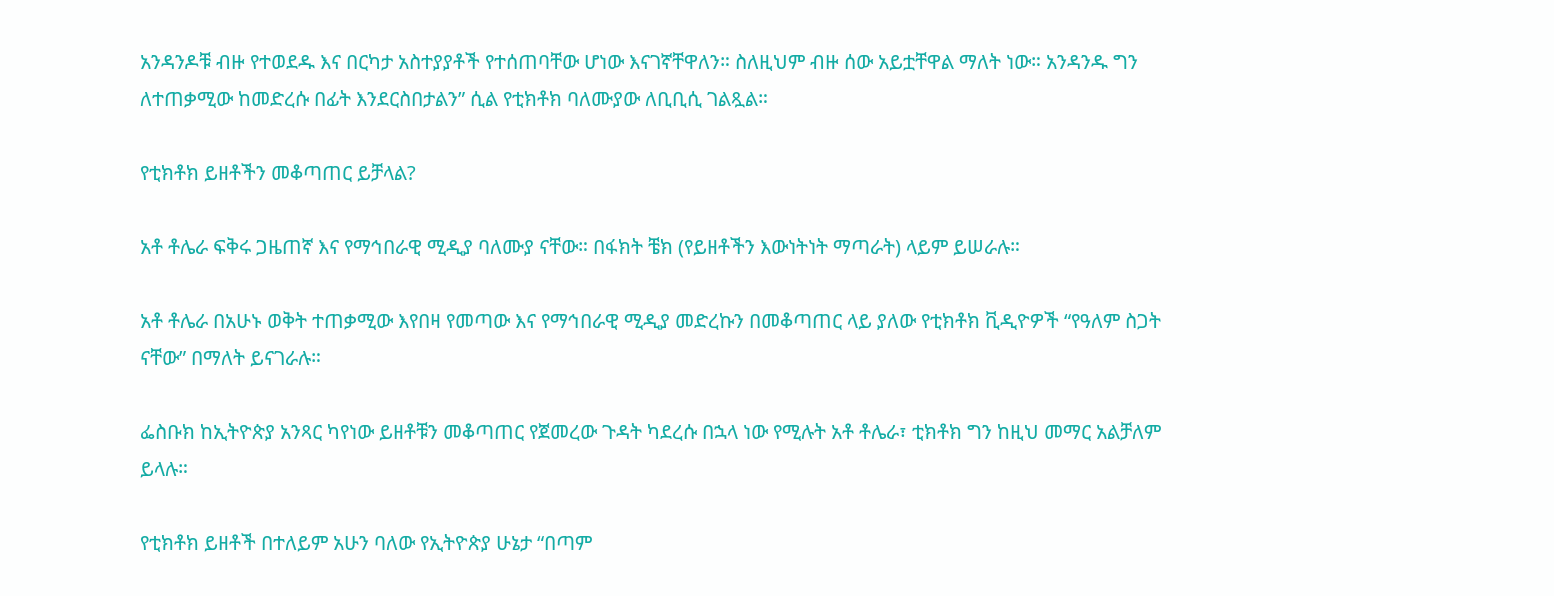አንዳንዶቹ ብዙ የተወደዱ እና በርካታ አስተያያቶች የተሰጠባቸው ሆነው እናገኛቸዋለን። ስለዚህም ብዙ ሰው አይቷቸዋል ማለት ነው። አንዳንዱ ግን ለተጠቃሚው ከመድረሱ በፊት እንደርስበታልን” ሲል የቲክቶክ ባለሙያው ለቢቢሲ ገልጿል።

የቲክቶክ ይዘቶችን መቆጣጠር ይቻላል?

አቶ ቶሌራ ፍቅሩ ጋዜጠኛ እና የማኅበራዊ ሚዲያ ባለሙያ ናቸው። በፋክት ቼክ (የይዘቶችን እውነትነት ማጣራት) ላይም ይሠራሉ።

አቶ ቶሌራ በአሁኑ ወቅት ተጠቃሚው እየበዛ የመጣው እና የማኅበራዊ ሚዲያ መድረኩን በመቆጣጠር ላይ ያለው የቲክቶክ ቪዲዮዎች “የዓለም ስጋት ናቸው” በማለት ይናገራሉ።

ፌስቡክ ከኢትዮጵያ አንጻር ካየነው ይዘቶቹን መቆጣጠር የጀመረው ጉዳት ካደረሱ በኋላ ነው የሚሉት አቶ ቶሌራ፣ ቲክቶክ ግን ከዚህ መማር አልቻለም ይላሉ።

የቲክቶክ ይዘቶች በተለይም አሁን ባለው የኢትዮጵያ ሁኔታ “በጣም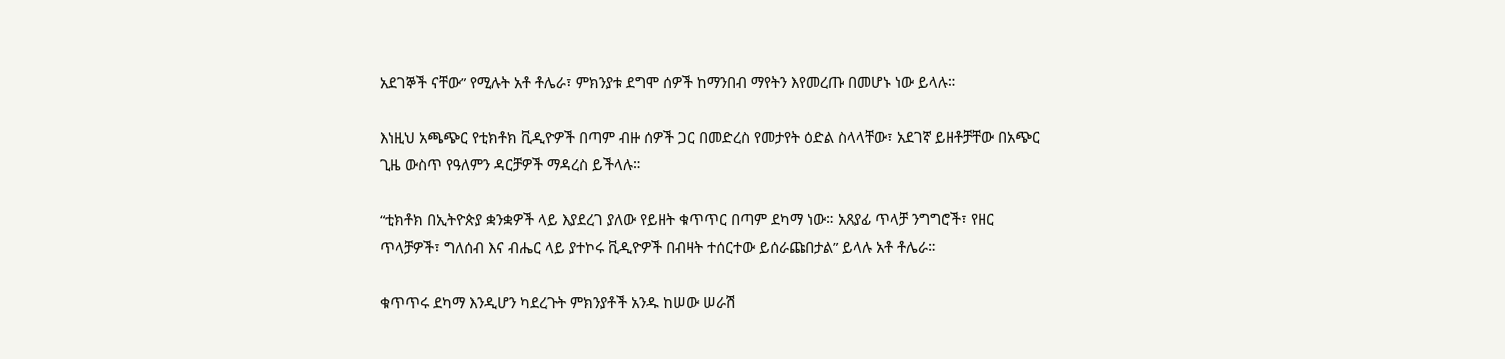አደገኞች ናቸው” የሚሉት አቶ ቶሌራ፣ ምክንያቱ ደግሞ ሰዎች ከማንበብ ማየትን እየመረጡ በመሆኑ ነው ይላሉ።

እነዚህ አጫጭር የቲክቶክ ቪዲዮዎች በጣም ብዙ ሰዎች ጋር በመድረስ የመታየት ዕድል ስላላቸው፣ አደገኛ ይዘቶቻቸው በአጭር ጊዜ ውስጥ የዓለምን ዳርቻዎች ማዳረስ ይችላሉ።

“ቲክቶክ በኢትዮጵያ ቋንቋዎች ላይ እያደረገ ያለው የይዘት ቁጥጥር በጣም ደካማ ነው። አጸያፊ ጥላቻ ንግግሮች፣ የዘር ጥላቻዎች፣ ግለሰብ እና ብሔር ላይ ያተኮሩ ቪዲዮዎች በብዛት ተሰርተው ይሰራጩበታል” ይላሉ አቶ ቶሌራ።

ቁጥጥሩ ደካማ እንዲሆን ካደረጉት ምክንያቶች አንዱ ከሠው ሠራሽ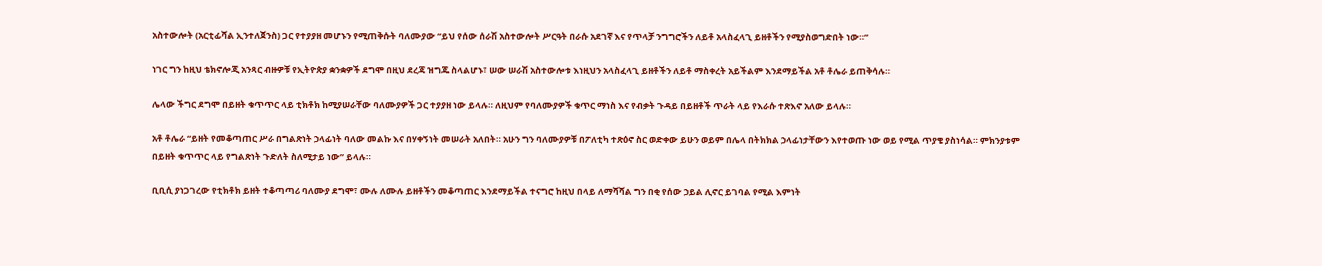አስተውሎት (አርቲፊሻል ኢንተለጀንስ) ጋር የተያያዘ መሆኑን የሚጠቅሱት ባለሙያው “ይህ የሰው ሰራሽ አስተውሎት ሥርዓት በራሱ አደገኛ እና የጥላቻ ንግግሮችን ለይቶ አላስፈላጊ ይዘቶችን የሚያስወግድበት ነው።”

ነገር ግን ከዚህ ቴክኖሎጂ አንጻር ብዙዎቹ የኢትዮጵያ ቋንቋዎች ደግሞ በዚህ ደረጃ ዝግጁ ስላልሆኑ፣ ሠው ሠራሽ አስተውሎቱ እነዚህን አላስፈላጊ ይዘቶችን ለይቶ ማስቀረት አይችልም እንደማይችል አቶ ቶሌራ ይጠቅሳሉ።

ሌላው ችግር ደግሞ በይዘት ቁጥጥር ላይ ቲክቶክ ከሚያሠራቸው ባለሙያዎች ጋር ተያያዘ ነው ይላሉ። ለዚህም የባለሙያዎች ቁጥር ማነስ እና የብቃት ጉዳይ በይዘቶች ጥራት ላይ የእራሱ ተጽእኖ አለው ይላሉ።

አቶ ቶሌራ “ይዘት የመቆጣጠር ሥራ በግልጽነት ኃላፊነት ባለው መልኩ እና በሃቀኝነት መሠራት አለበት። አሁን ግን ባለሙያዎቹ በፖለቲካ ተጽዕኖ ስር ወድቀው ይሁን ወይም በሌላ በትክክል ኃላፊነታቸውን እየተወጡ ነው ወይ የሚል ጥያቄ ያስነሳል። ምክንያቱም በይዘት ቁጥጥር ላይ የግልጽነት ጉድለት ስለሚታይ ነው” ይላሉ።

ቢቢሲ ያነጋገረው የቲክቶክ ይዘት ተቆጣጣሪ ባለሙያ ደግሞ፣ ሙሉ ለሙሉ ይዘቶችን መቆጣጠር እንደማይችል ተናግሮ ከዚህ በላይ ለማሻሻል ግን በቂ የሰው ኃይል ሊኖር ይገባል የሚል እምነት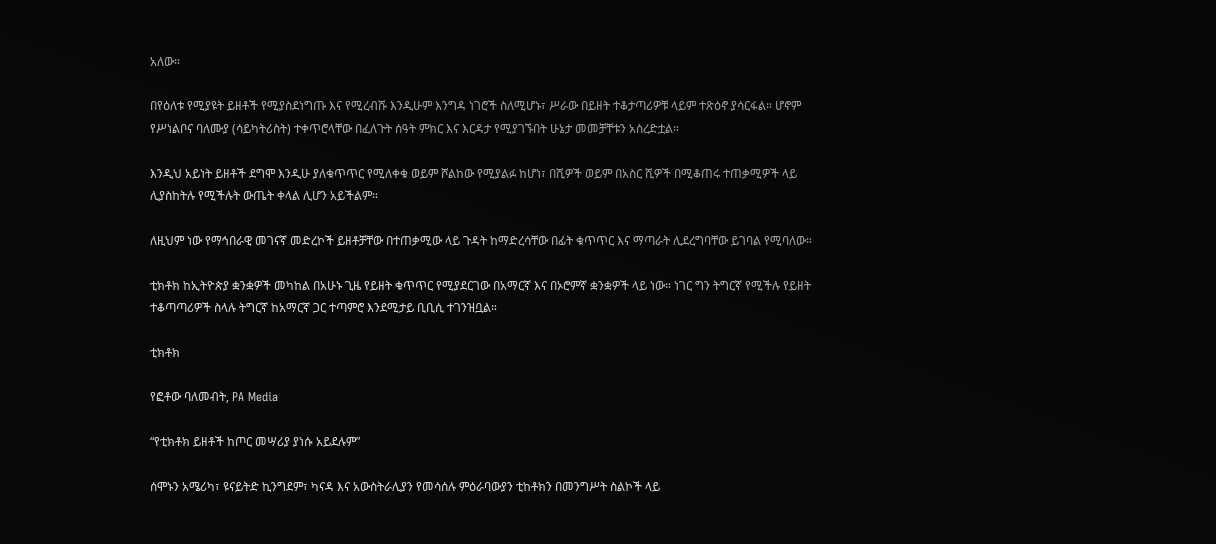አለው።

በየዕለቱ የሚያዩት ይዘቶች የሚያስደነግጡ እና የሚረብሹ እንዲሁም እንግዳ ነገሮች ስለሚሆኑ፣ ሥራው በይዘት ተቆታጣሪዎቹ ላይም ተጽዕኖ ያሳርፋል። ሆኖም የሥነልቦና ባለሙያ (ሳይካትሪስት) ተቀጥሮላቸው በፈለጉት ሰዓት ምክር እና እርዳታ የሚያገኙበት ሁኔታ መመቻቸቱን አስረድቷል።

እንዲህ አይነት ይዘቶች ደግሞ እንዲሁ ያለቁጥጥር የሚለቀቁ ወይም ሾልከው የሚያልፉ ከሆነ፣ በሺዎች ወይም በአስር ሺዎች በሚቆጠሩ ተጠቃሚዎች ላይ ሊያስከትሉ የሚችሉት ውጤት ቀላል ሊሆን አይችልም።

ለዚህም ነው የማኅበራዊ መገናኛ መድረኮች ይዘቶቻቸው በተጠቃሚው ላይ ጉዳት ከማድረሳቸው በፊት ቁጥጥር እና ማጣራት ሊደረግባቸው ይገባል የሚባለው።

ቲክቶክ ከኢትዮጵያ ቋንቋዎች መካከል በአሁኑ ጊዜ የይዘት ቁጥጥር የሚያደርገው በአማርኛ እና በኦሮምኛ ቋንቋዎች ላይ ነው። ነገር ግን ትግርኛ የሚችሉ የይዘት ተቆጣጣሪዎች ስላሉ ትግርኛ ከአማርኛ ጋር ተጣምሮ እንደሚታይ ቢቢሲ ተገንዝቧል።

ቲክቶክ

የፎቶው ባለመብት, PA Media

“የቲክቶክ ይዘቶች ከጦር መሣሪያ ያነሱ አይደሉም”

ሰሞኑን አሜሪካ፣ ዩናይትድ ኪንግደም፣ ካናዳ እና አውስትራሊያን የመሳሰሉ ምዕራባውያን ቲከቶክን በመንግሥት ስልኮች ላይ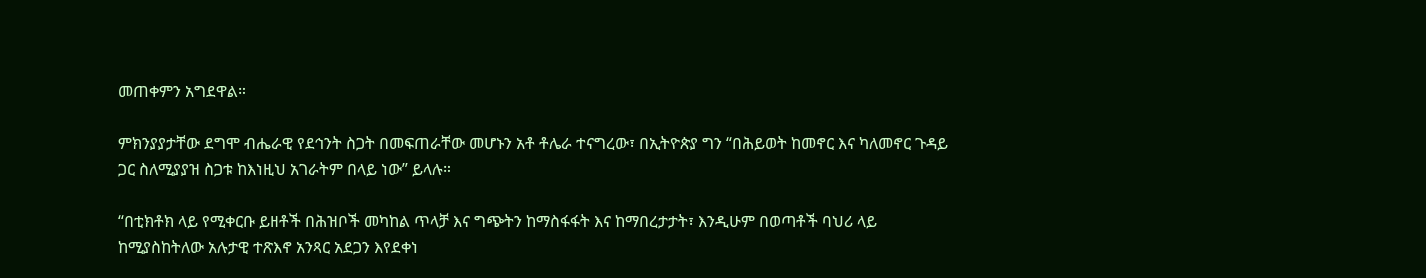መጠቀምን አግደዋል።

ምክንያያታቸው ደግሞ ብሔራዊ የደኅንት ስጋት በመፍጠራቸው መሆኑን አቶ ቶሌራ ተናግረው፣ በኢትዮጵያ ግን “በሕይወት ከመኖር እና ካለመኖር ጉዳይ ጋር ስለሚያያዝ ስጋቱ ከእነዚህ አገራትም በላይ ነው” ይላሉ።

“በቲክቶክ ላይ የሚቀርቡ ይዘቶች በሕዝቦች መካከል ጥላቻ እና ግጭትን ከማስፋፋት እና ከማበረታታት፣ እንዲሁም በወጣቶች ባህሪ ላይ ከሚያስከትለው አሉታዊ ተጽእኖ አንጻር አደጋን እየደቀነ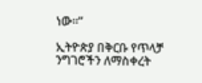ነው።”

ኢትዮጵያ በቅርቡ የጥላቻ ንግገሮችን ለማስቀረት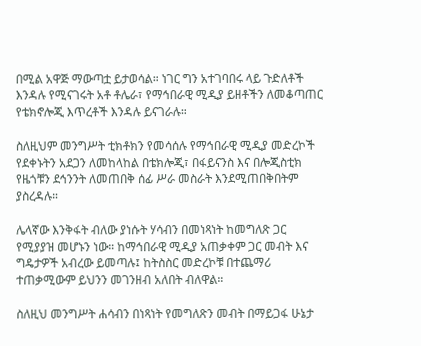በሚል አዋጅ ማውጣቷ ይታወሳል። ነገር ግን አተገባበሩ ላይ ጉድለቶች እንዳሉ የሚናገሩት አቶ ቶሌራ፣ የማኅበራዊ ሚዲያ ይዘቶችን ለመቆጣጠር የቴክኖሎጂ እጥረቶች እንዳሉ ይናገራሉ።

ስለዚህም መንግሥት ቲክቶክን የመሳሰሉ የማኅበራዊ ሚዲያ መድረኮች የደቀኑትን አደጋን ለመከላከል በቴክሎጂ፣ በፋይናንስ እና በሎጂስቲክ የዜጎቹን ደኅንንት ለመጠበቅ ሰፊ ሥራ መስራት እንደሚጠበቅበትም ያስረዳሉ።

ሌላኛው እንቅፋት ብለው ያነሱት ሃሳብን በመነጻነት ከመግለጽ ጋር የሚያያዝ መሆኑን ነው። ከማኅበራዊ ሚዲያ አጠቃቀም ጋር መብት እና ግዴታዎች አብረው ይመጣሉ፤ ከትስስር መድረኮቹ በተጨማሪ ተጠቃሚውም ይህንን መገንዘብ አለበት ብለዋል።

ስለዚህ መንግሥት ሐሳብን በነጻነት የመግለጽን መብት በማይጋፋ ሁኔታ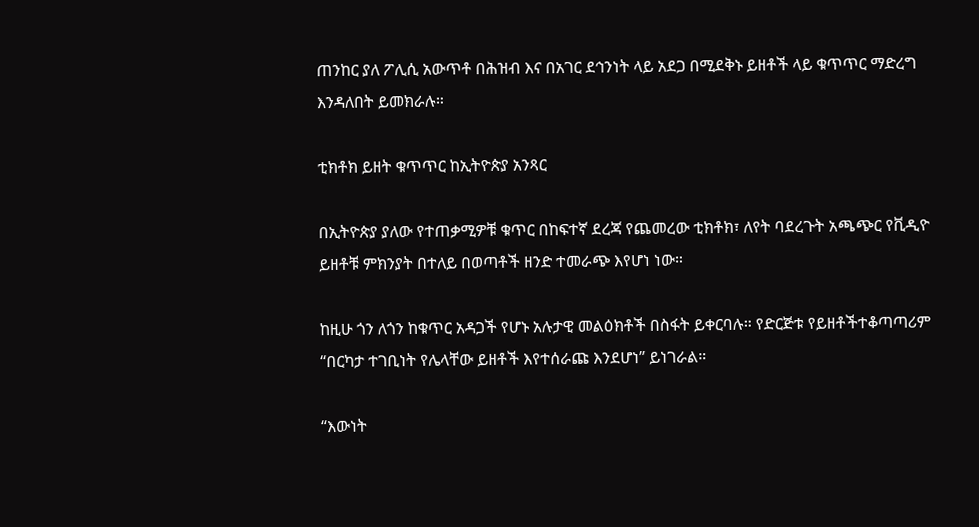ጠንከር ያለ ፖሊሲ አውጥቶ በሕዝብ እና በአገር ደኅንነት ላይ አደጋ በሚደቅኑ ይዘቶች ላይ ቁጥጥር ማድረግ እንዳለበት ይመክራሉ።

ቲክቶክ ይዘት ቁጥጥር ከኢትዮጵያ አንጻር

በኢትዮጵያ ያለው የተጠቃሚዎቹ ቁጥር በከፍተኛ ደረጃ የጨመረው ቲክቶክ፣ ለየት ባደረጉት አጫጭር የቪዲዮ ይዘቶቹ ምክንያት በተለይ በወጣቶች ዘንድ ተመራጭ እየሆነ ነው።

ከዚሁ ጎን ለጎን ከቁጥር አዳጋች የሆኑ አሉታዊ መልዕክቶች በስፋት ይቀርባሉ። የድርጅቱ የይዘቶችተቆጣጣሪም “በርካታ ተገቢነት የሌላቸው ይዘቶች እየተሰራጩ እንደሆነ” ይነገራል።

“እውነት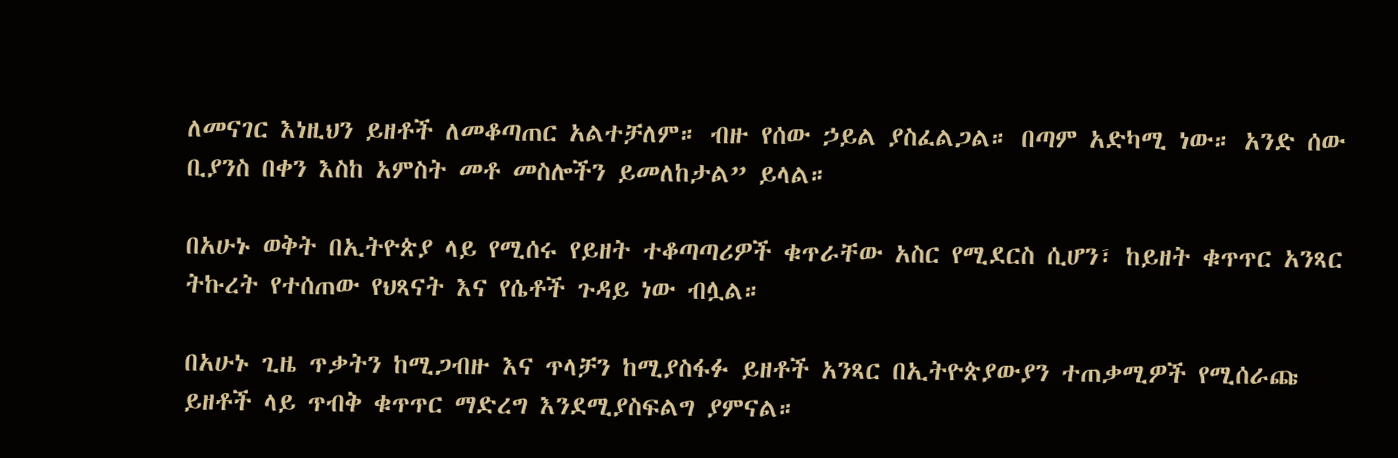ለመናገር እነዚህን ይዘቶች ለመቆጣጠር አልተቻለም። ብዙ የሰው ኃይል ያስፈልጋል። በጣም አድካሚ ነው። አንድ ሰው ቢያንስ በቀን እስከ አምስት መቶ መስሎችን ይመለከታል” ይላል።

በአሁኑ ወቅት በኢትዮጵያ ላይ የሚሰሩ የይዘት ተቆጣጣሪዎች ቁጥራቸው አስር የሚደርስ ሲሆን፣ ከይዘት ቁጥጥር አንጻር ትኩረት የተሰጠው የህጻናት እና የሴቶች ጉዳይ ነው ብሏል።

በአሁኑ ጊዜ ጥቃትን ከሚጋብዙ እና ጥላቻን ከሚያስፋፉ ይዘቶች አንጻር በኢትዮጵያውያን ተጠቃሚዎች የሚሰራጩ ይዘቶች ላይ ጥብቅ ቁጥጥር ማድረግ እንደሚያስፍልግ ያምናል።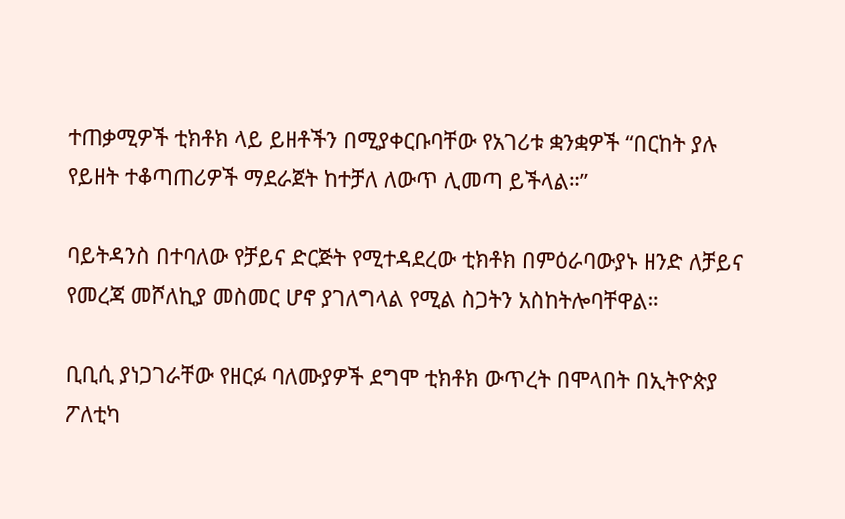ተጠቃሚዎች ቲክቶክ ላይ ይዘቶችን በሚያቀርቡባቸው የአገሪቱ ቋንቋዎች “በርከት ያሉ የይዘት ተቆጣጠሪዎች ማደራጀት ከተቻለ ለውጥ ሊመጣ ይችላል።”

ባይትዳንስ በተባለው የቻይና ድርጅት የሚተዳደረው ቲክቶክ በምዕራባውያኑ ዘንድ ለቻይና የመረጃ መሾለኪያ መስመር ሆኖ ያገለግላል የሚል ስጋትን አስከትሎባቸዋል።

ቢቢሲ ያነጋገራቸው የዘርፉ ባለሙያዎች ደግሞ ቲክቶክ ውጥረት በሞላበት በኢትዮጵያ ፖለቲካ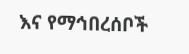እና የማኅበረሰቦች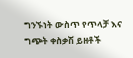ግንኙነት ውስጥ የጥላቻ እና ግጭት ቀስቃሽ ይዘቶች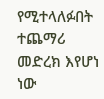የሚተላለፉበት ተጨማሪ መድረክ እየሆነ ነው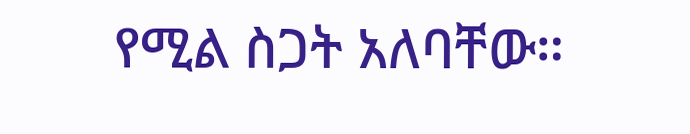የሚል ስጋት አለባቸው።